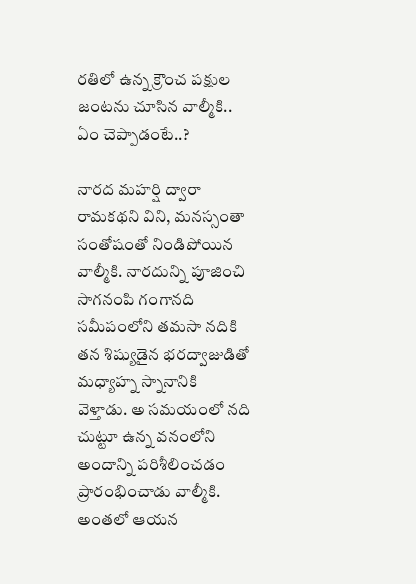ర‌తిలో ఉన్న క్రౌంచ ప‌క్షుల జంట‌ను చూసిన వాల్మీకి.. ఏం చెప్పాడంటే..?

నారద మహర్షి ద్వారా రామకథని విని, మనస్సంతా సంతోషంతో నిండిపోయిన వాల్మీకి. నారదున్ని పూజించి సాగనంపి గంగానది సమీపంలోని తమసా నదికి తన శిష్యుడైన భరద్వాజుడితో మధ్యాహ్న స్నానానికి వెళ్తాడు. అ సమయంలో నది చుట్టూ ఉన్న వనంలోని అందాన్ని పరిశీలించడం ప్రారంభించాడు వాల్మీకి. అంతలో ఆయన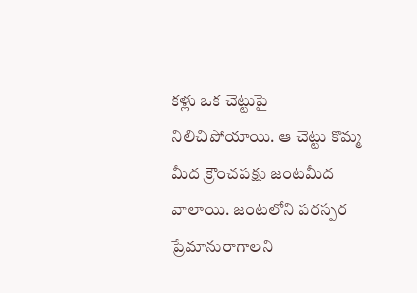కళ్లు ఒక చెట్టుపై నిలిచిపోయాయి. ఆ చెట్టు కొమ్మ మీద క్రౌంచపక్షు జంటమీద వాలాయి. జంటలోని పరస్పర ప్రేమానురాగాలని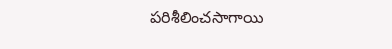పరిశీలించసాగాయి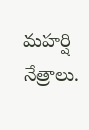మహర్షి నేత్రాలు.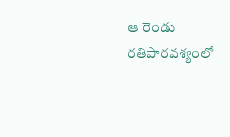ఆ రెండు రతిపారవశ్యంలో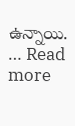ఉన్నాయి. … Read more